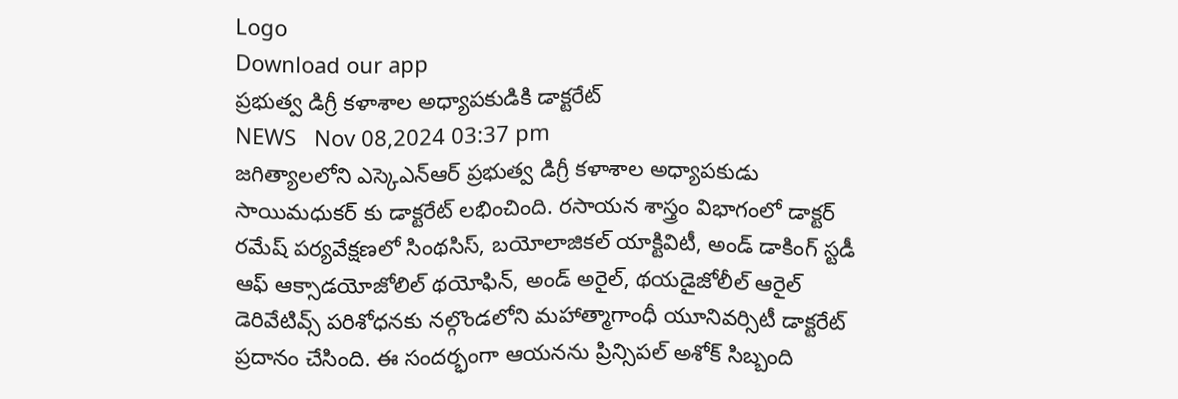Logo
Download our app
ప్రభుత్వ డిగ్రీ కళాశాల అధ్యాపకుడికి డాక్టరేట్
NEWS   Nov 08,2024 03:37 pm
జగిత్యాలలోని ఎస్కెఎన్ఆర్ ప్రభుత్వ డిగ్రీ కళాశాల అధ్యాపకుడు సాయిమధుకర్ కు డాక్టరేట్ లభించింది. రసాయన శాస్త్రం విభాగంలో డాక్టర్ రమేష్ పర్యవేక్షణలో సింథసిస్, బయోలాజికల్ యాక్టివిటీ, అండ్ డాకింగ్ స్టడీ ఆఫ్ ఆక్సాడయోజోలిల్ థయోఫిన్, అండ్ అరైల్, థయడైజోలీల్ ఆరైల్ డెరివేటివ్స్ పరిశోధనకు నల్గొండలోని మహాత్మాగాంధీ యూనివర్సిటీ డాక్టరేట్ ప్రదానం చేసింది. ఈ సందర్భంగా ఆయనను ప్రిన్సిపల్ అశోక్ సిబ్బంది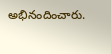అభినందించారు.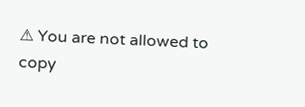⚠ You are not allowed to copy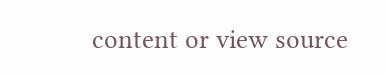content or view source